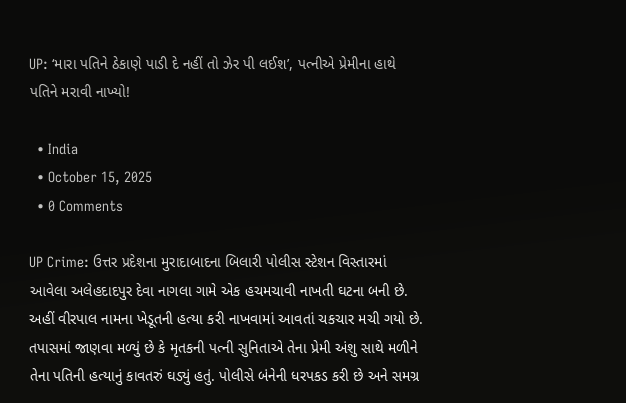UP: ‘મારા પતિને ઠેકાણે પાડી દે નહીં તો ઝેર પી લઈશ’, પત્નીએ પ્રેમીના હાથે પતિને મરાવી નાખ્યો!

  • India
  • October 15, 2025
  • 0 Comments

UP Crime: ઉત્તર પ્રદેશના મુરાદાબાદના બિલારી પોલીસ સ્ટેશન વિસ્તારમાં આવેલા અલેહદાદપુર દેવા નાગલા ગામે એક હચમચાવી નાખતી ઘટના બની છે. અહીં વીરપાલ નામના ખેડૂતની હત્યા કરી નાખવામાં આવતાં ચકચાર મચી ગયો છે. તપાસમાં જાણવા મળ્યું છે કે મૃતકની પત્ની સુનિતાએ તેના પ્રેમી અંશુ સાથે મળીને તેના પતિની હત્યાનું કાવતરું ઘડ્યું હતું. પોલીસે બંનેની ધરપકડ કરી છે અને સમગ્ર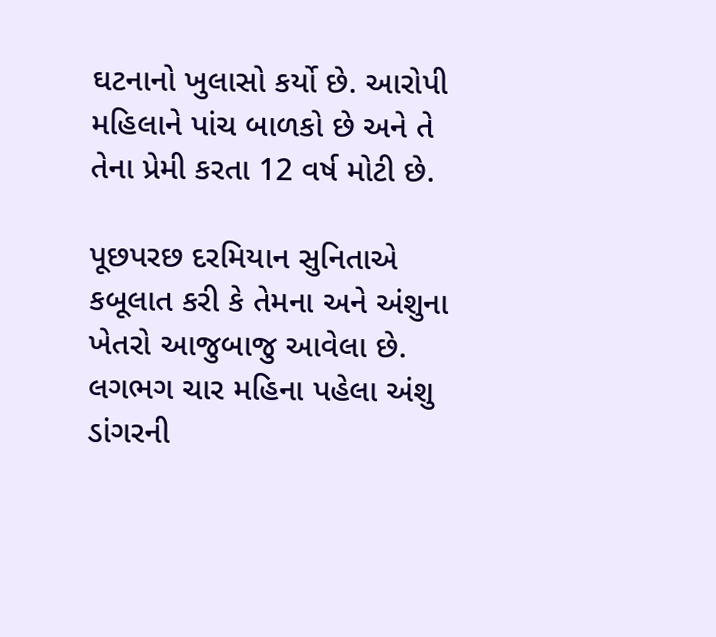ઘટનાનો ખુલાસો કર્યો છે. આરોપી મહિલાને પાંચ બાળકો છે અને તે તેના પ્રેમી કરતા 12 વર્ષ મોટી છે.

પૂછપરછ દરમિયાન સુનિતાએ કબૂલાત કરી કે તેમના અને અંશુના ખેતરો આજુબાજુ આવેલા છે. લગભગ ચાર મહિના પહેલા અંશુ ડાંગરની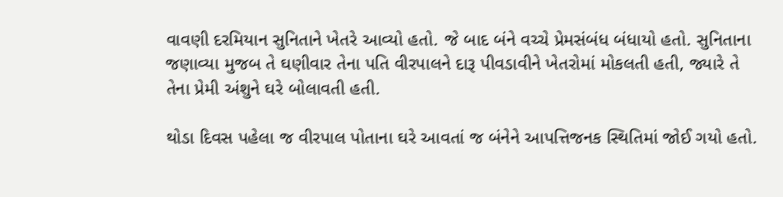વાવણી દરમિયાન સુનિતાને ખેતરે આવ્યો હતો. જે બાદ બંને વચ્ચે પ્રેમસંબંધ બંધાયો હતો. સુનિતાના જણાવ્યા મુજબ તે ઘણીવાર તેના પતિ વીરપાલને દારૂ પીવડાવીને ખેતરોમાં મોકલતી હતી, જ્યારે તે તેના પ્રેમી અંશુને ઘરે બોલાવતી હતી.

થોડા દિવસ પહેલા જ વીરપાલ પોતાના ઘરે આવતાં જ બંનેને આપત્તિજનક સ્થિતિમાં જોઈ ગયો હતો.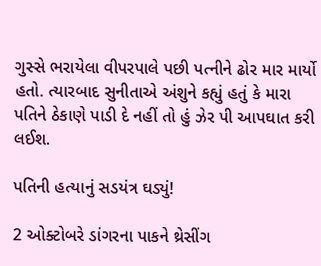ગુસ્સે ભરાયેલા વીપરપાલે પછી પત્નીને ઢોર માર માર્યો હતો. ત્યારબાદ સુનીતાએ અંશુને કહ્યું હતું કે મારા પતિને ઠેકાણે પાડી દે નહીં તો હું ઝેર પી આપઘાત કરી લઈશ.

પતિની હત્યાનું સડયંત્ર ઘડ્યું!

2 ઓક્ટોબરે ડાંગરના પાકને થ્રેસીંગ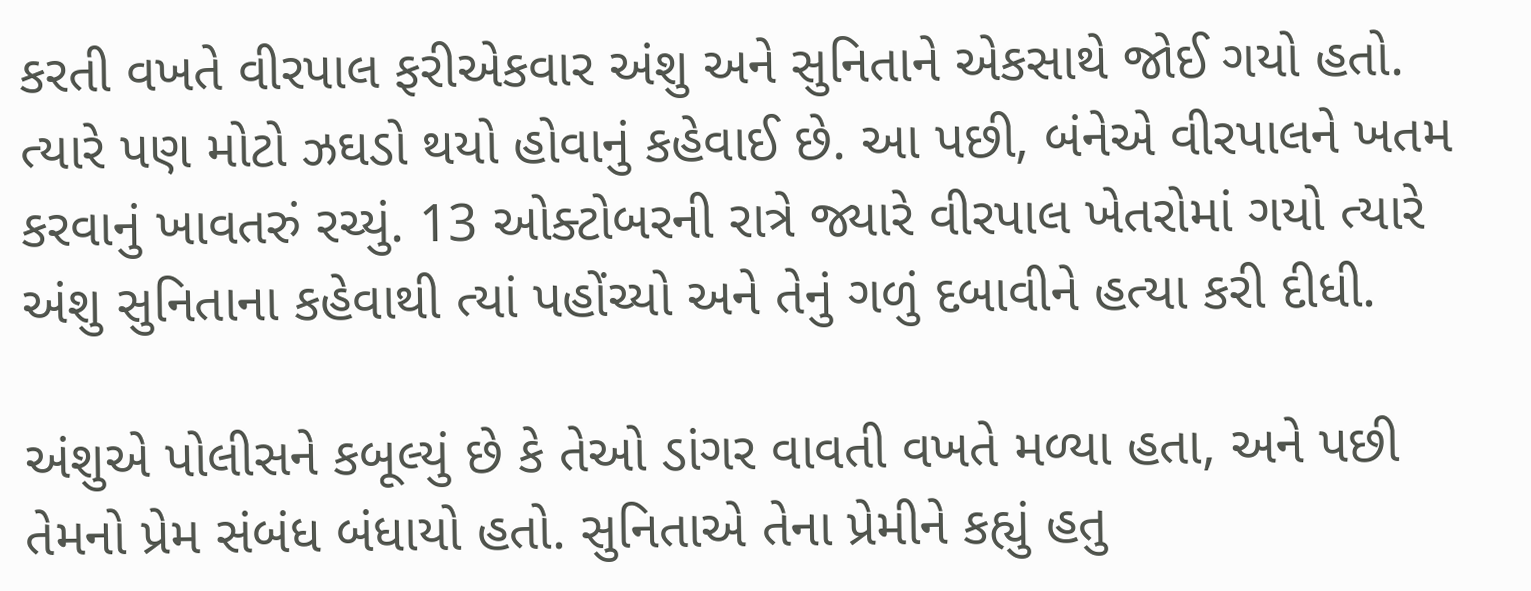કરતી વખતે વીરપાલ ફરીએકવાર અંશુ અને સુનિતાને એકસાથે જોઈ ગયો હતો. ત્યારે પણ મોટો ઝઘડો થયો હોવાનું કહેવાઈ છે. આ પછી, બંનેએ વીરપાલને ખતમ કરવાનું ખાવતરું રચ્યું. 13 ઓક્ટોબરની રાત્રે જ્યારે વીરપાલ ખેતરોમાં ગયો ત્યારે અંશુ સુનિતાના કહેવાથી ત્યાં પહોંચ્યો અને તેનું ગળું દબાવીને હત્યા કરી દીધી.

અંશુએ પોલીસને કબૂલ્યું છે કે તેઓ ડાંગર વાવતી વખતે મળ્યા હતા, અને પછી તેમનો પ્રેમ સંબંધ બંધાયો હતો. સુનિતાએ તેના પ્રેમીને કહ્યું હતુ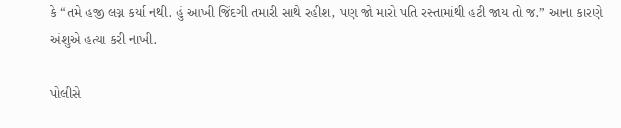કે “તમે હજી લગ્ન કર્યા નથી. હું આખી જિંદગી તમારી સાથે રહીશ, પણ જો મારો પતિ રસ્તામાંથી હટી જાય તો જ.” આના કારણે અંશુએ હત્યા કરી નાખી.

પોલીસે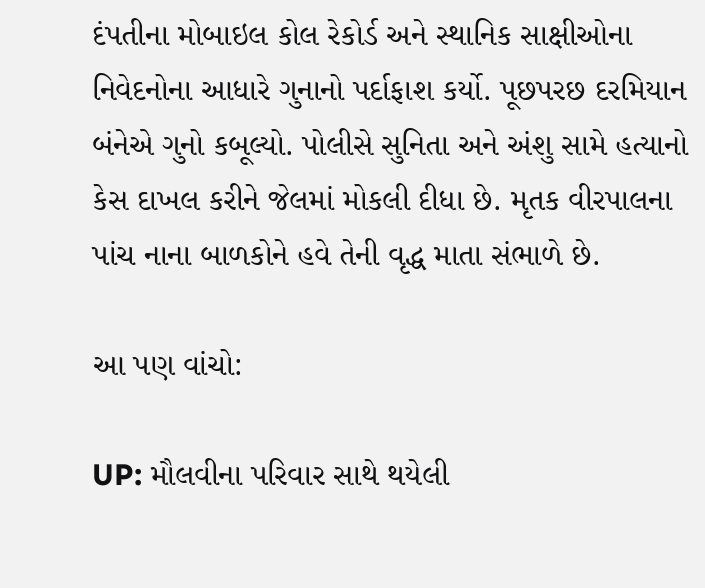દંપતીના મોબાઇલ કોલ રેકોર્ડ અને સ્થાનિક સાક્ષીઓના નિવેદનોના આધારે ગુનાનો પર્દાફાશ કર્યો. પૂછપરછ દરમિયાન બંનેએ ગુનો કબૂલ્યો. પોલીસે સુનિતા અને અંશુ સામે હત્યાનો કેસ દાખલ કરીને જેલમાં મોકલી દીધા છે. મૃતક વીરપાલના પાંચ નાના બાળકોને હવે તેની વૃદ્ધ માતા સંભાળે છે.

આ પણ વાંચો:

UP: મૌલવીના પરિવાર સાથે થયેલી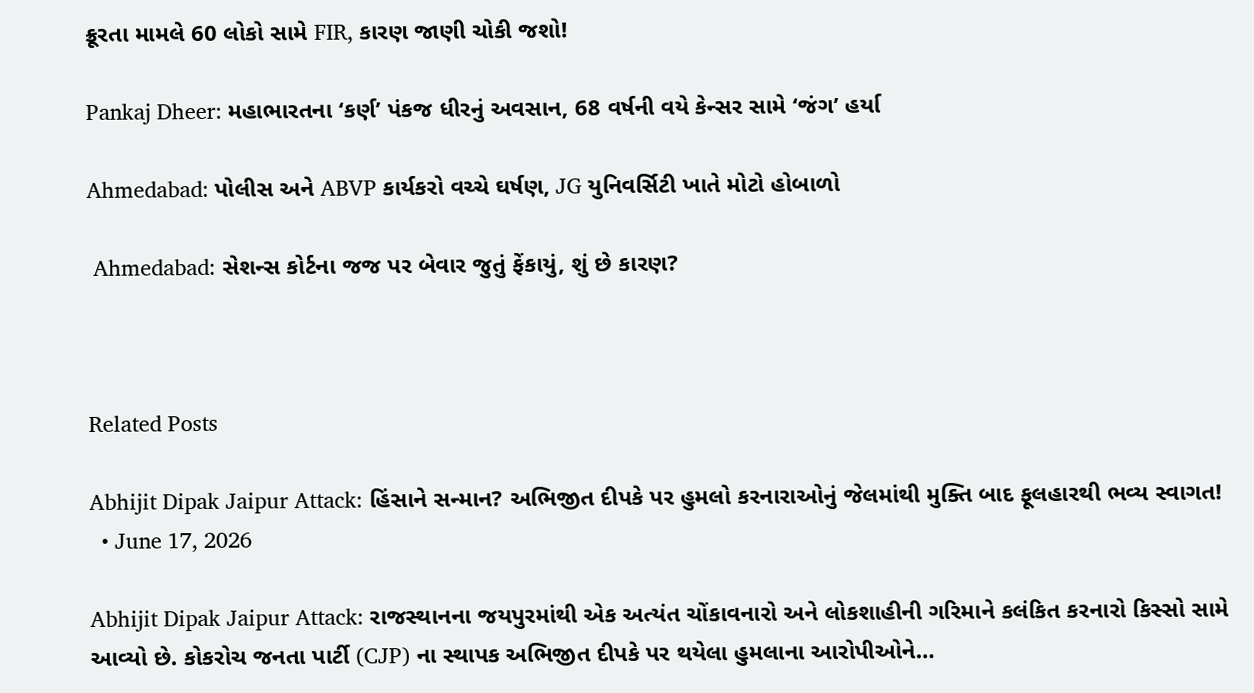ક્રૂરતા મામલે 60 લોકો સામે FIR, કારણ જાણી ચોકી જશો!

Pankaj Dheer: મહાભારતના ‘કર્ણ’ પંકજ ધીરનું અવસાન, 68 વર્ષની વયે કેન્સર સામે ‘જંગ’ હર્યા

Ahmedabad: પોલીસ અને ABVP કાર્યકરો વચ્ચે ઘર્ષણ, JG યુનિવર્સિટી ખાતે મોટો હોબાળો

 Ahmedabad: સેશન્સ કોર્ટના જજ પર બેવાર જુતું ફેંકાયું, શું છે કારણ?



Related Posts

Abhijit Dipak Jaipur Attack: હિંસાને સન્માન? અભિજીત દીપકે પર હુમલો કરનારાઓનું જેલમાંથી મુક્તિ બાદ ફૂલહારથી ભવ્ય સ્વાગત!
  • June 17, 2026

Abhijit Dipak Jaipur Attack: રાજસ્થાનના જયપુરમાંથી એક અત્યંત ચોંકાવનારો અને લોકશાહીની ગરિમાને કલંકિત કરનારો કિસ્સો સામે આવ્યો છે. કોકરોચ જનતા પાર્ટી (CJP) ના સ્થાપક અભિજીત દીપકે પર થયેલા હુમલાના આરોપીઓને…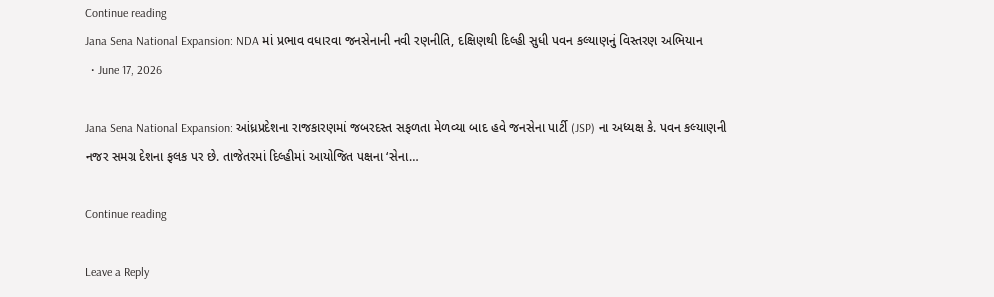Continue reading
Jana Sena National Expansion: NDA માં પ્રભાવ વધારવા જનસેનાની નવી રણનીતિ, દક્ષિણથી દિલ્હી સુધી પવન કલ્યાણનું વિસ્તરણ અભિયાન
  • June 17, 2026

Jana Sena National Expansion: આંધ્રપ્રદેશના રાજકારણમાં જબરદસ્ત સફળતા મેળવ્યા બાદ હવે જનસેના પાર્ટી (JSP) ના અધ્યક્ષ કે. પવન કલ્યાણની નજર સમગ્ર દેશના ફલક પર છે. તાજેતરમાં દિલ્હીમાં આયોજિત પક્ષના ‘સેના…

Continue reading

Leave a Reply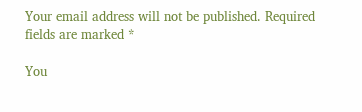Your email address will not be published. Required fields are marked *

You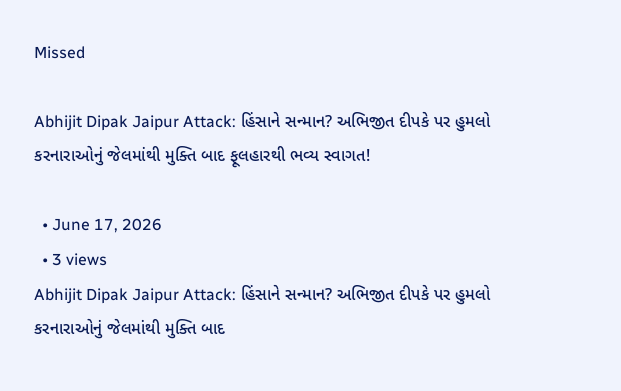Missed

Abhijit Dipak Jaipur Attack: હિંસાને સન્માન? અભિજીત દીપકે પર હુમલો કરનારાઓનું જેલમાંથી મુક્તિ બાદ ફૂલહારથી ભવ્ય સ્વાગત!

  • June 17, 2026
  • 3 views
Abhijit Dipak Jaipur Attack: હિંસાને સન્માન? અભિજીત દીપકે પર હુમલો કરનારાઓનું જેલમાંથી મુક્તિ બાદ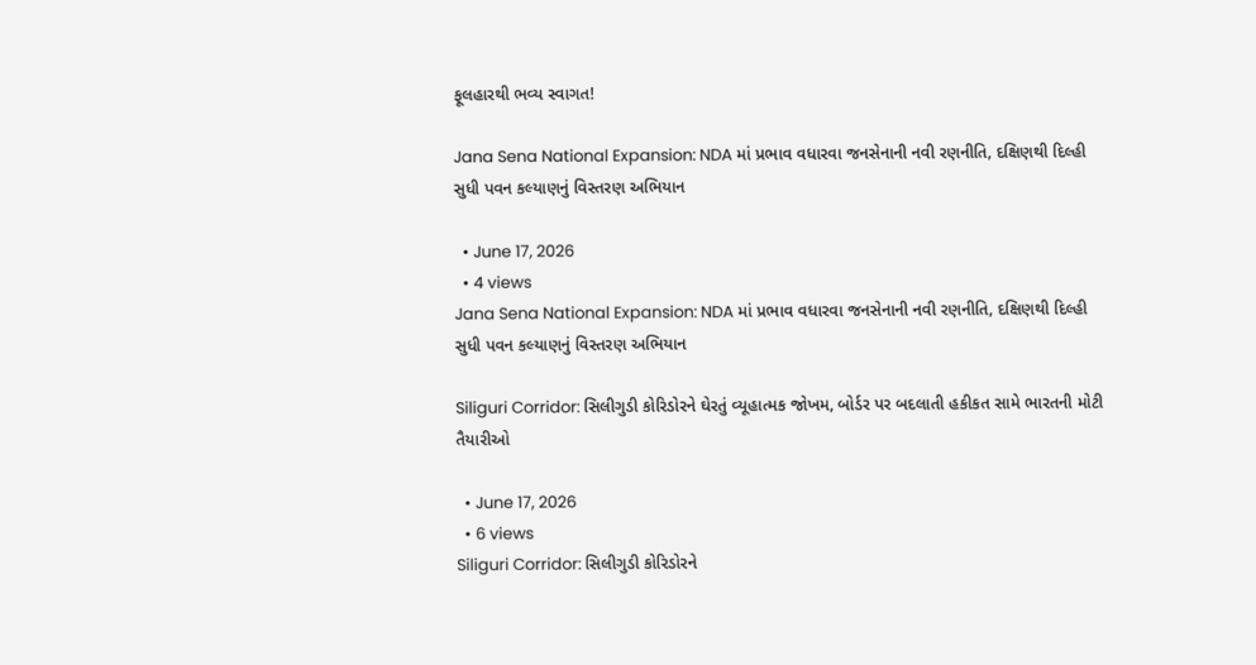ફૂલહારથી ભવ્ય સ્વાગત!

Jana Sena National Expansion: NDA માં પ્રભાવ વધારવા જનસેનાની નવી રણનીતિ, દક્ષિણથી દિલ્હી સુધી પવન કલ્યાણનું વિસ્તરણ અભિયાન

  • June 17, 2026
  • 4 views
Jana Sena National Expansion: NDA માં પ્રભાવ વધારવા જનસેનાની નવી રણનીતિ, દક્ષિણથી દિલ્હી સુધી પવન કલ્યાણનું વિસ્તરણ અભિયાન

Siliguri Corridor: સિલીગુડી કોરિડોરને ઘેરતું વ્યૂહાત્મક જોખમ, બોર્ડર પર બદલાતી હકીકત સામે ભારતની મોટી તૈયારીઓ

  • June 17, 2026
  • 6 views
Siliguri Corridor: સિલીગુડી કોરિડોરને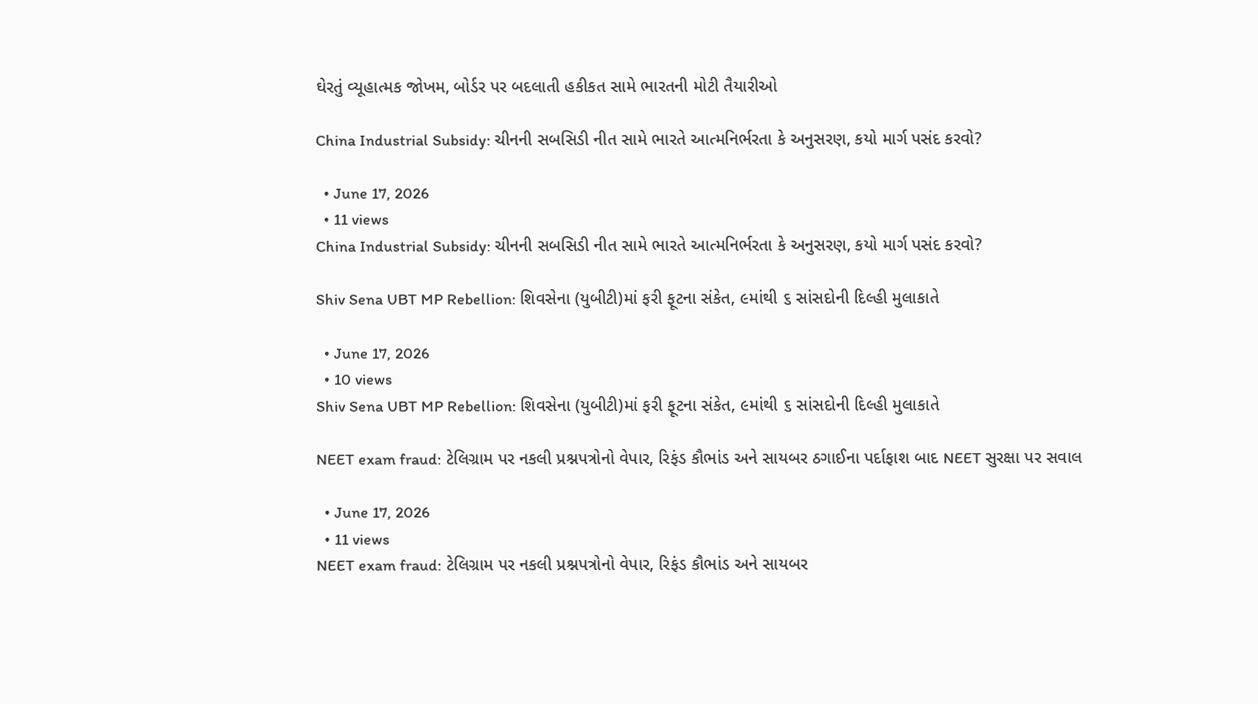ઘેરતું વ્યૂહાત્મક જોખમ, બોર્ડર પર બદલાતી હકીકત સામે ભારતની મોટી તૈયારીઓ

China Industrial Subsidy: ચીનની સબસિડી નીત સામે ભારતે આત્મનિર્ભરતા કે અનુસરણ, કયો માર્ગ પસંદ કરવો?

  • June 17, 2026
  • 11 views
China Industrial Subsidy: ચીનની સબસિડી નીત સામે ભારતે આત્મનિર્ભરતા કે અનુસરણ, કયો માર્ગ પસંદ કરવો?

Shiv Sena UBT MP Rebellion: શિવસેના (યુબીટી)માં ફરી ફૂટના સંકેત, ૯માંથી ૬ સાંસદોની દિલ્હી મુલાકાતે

  • June 17, 2026
  • 10 views
Shiv Sena UBT MP Rebellion: શિવસેના (યુબીટી)માં ફરી ફૂટના સંકેત, ૯માંથી ૬ સાંસદોની દિલ્હી મુલાકાતે

NEET exam fraud: ટેલિગ્રામ પર નકલી પ્રશ્નપત્રોનો વેપાર, રિફંડ કૌભાંડ અને સાયબર ઠગાઈના પર્દાફાશ બાદ NEET સુરક્ષા પર સવાલ

  • June 17, 2026
  • 11 views
NEET exam fraud: ટેલિગ્રામ પર નકલી પ્રશ્નપત્રોનો વેપાર, રિફંડ કૌભાંડ અને સાયબર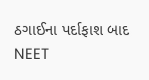ઠગાઈના પર્દાફાશ બાદ NEET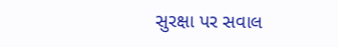સુરક્ષા પર સવાલ